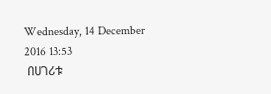Wednesday, 14 December 2016 13:53
 በሀገሪቱ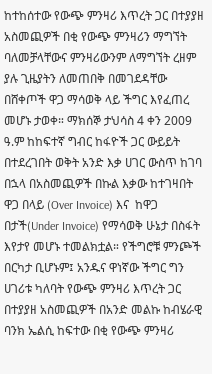ከተከሰተው የውጭ ምንዛሪ እጥረት ጋር በተያያዘ አስመጪዎች በቂ የውጭ ምንዛሪን ማግኘት ባለመቻላቸውና ምንዛሪውንም ለማግኘት ረዘም ያሉ ጊዜያትን ለመጠበቅ በመገደዳቸው በሸቀጦች ዋጋ ማሳወቅ ላይ ችግር እየፈጠረ መሆኑ ታወቀ። ማክሰኞ ታህሳስ 4 ቀን 2009 ዓ.ም ከከፍተኛ ግብር ከፋዮች ጋር ውይይት በተደረገበት ወቅት አንድ እቃ ሀገር ውስጥ ከገባ በኋላ በአስመጪዎች በኩል እቃው ከተገዛበት ዋጋ በላይ (Over Invoice) እና  ከዋጋ በታች(Under Invoice) የማሳወቅ ሁኔታ በስፋት እየታየ መሆኑ ተመልክቷል። የችግሮቹ ምንጮች በርካታ ቢሆኑም፤ አንዱና ዋነኛው ችግር ግን ሀገሪቱ ካለባት የውጭ ምንዛሪ እጥረት ጋር በተያያዘ አስመጪዎች በአንድ መልኩ ከብሄራዊ ባንክ ኤልሲ ከፍተው በቂ የውጭ ምንዛሪ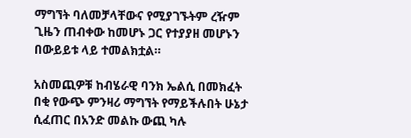ማግኘት ባለመቻላቸውና የሚያገኙትም ረዥም ጊዜን ጠብቀው ከመሆኑ ጋር የተያያዘ መሆኑን በውይይቱ ላይ ተመልክቷል።

አስመጪዎቹ ከብሄራዊ ባንክ ኤልሲ በመክፈት በቂ የውጭ ምንዛሪ ማግኘት የማይችሉበት ሁኔታ ሲፈጠር በአንድ መልኩ ውጪ ካሉ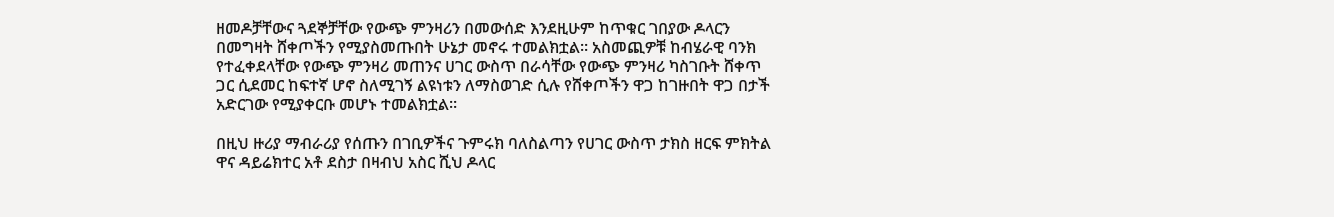ዘመዶቻቸውና ጓደኞቻቸው የውጭ ምንዛሪን በመውሰድ እንደዚሁም ከጥቁር ገበያው ዶላርን በመግዛት ሸቀጦችን የሚያስመጡበት ሁኔታ መኖሩ ተመልክቷል። አስመጪዎቹ ከብሄራዊ ባንክ የተፈቀደላቸው የውጭ ምንዛሪ መጠንና ሀገር ውስጥ በራሳቸው የውጭ ምንዛሪ ካስገቡት ሸቀጥ ጋር ሲደመር ከፍተኛ ሆኖ ስለሚገኝ ልዩነቱን ለማስወገድ ሲሉ የሸቀጦችን ዋጋ ከገዙበት ዋጋ በታች አድርገው የሚያቀርቡ መሆኑ ተመልክቷል።

በዚህ ዙሪያ ማብራሪያ የሰጡን በገቢዎችና ጉምሩክ ባለስልጣን የሀገር ውስጥ ታክስ ዘርፍ ምክትል ዋና ዳይሬክተር አቶ ደስታ በዛብህ አስር ሺህ ዶላር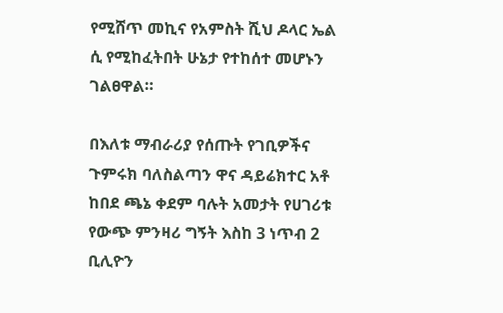የሚሸጥ መኪና የአምስት ሺህ ዶላር ኤል ሲ የሚከፈትበት ሁኔታ የተከሰተ መሆኑን ገልፀዋል።

በእለቱ ማብራሪያ የሰጡት የገቢዎችና ጉምሩክ ባለስልጣን ዋና ዳይሬክተር አቶ ከበደ ጫኔ ቀደም ባሉት አመታት የሀገሪቱ የውጭ ምንዛሪ ግኝት እስከ 3 ነጥብ 2 ቢሊዮን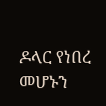ዶላር የነበረ መሆኑን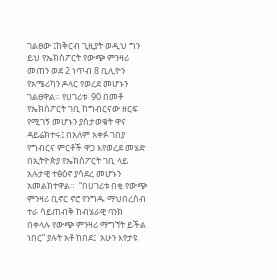ገልፀው ፤ከቅርብ ጊዚያት ወዲህ ግን ይህ የኤክስፖርት የውጭ ምንዛሪ መጠን ወደ 2 ነጥብ 8 ቢሊዮን የአሜሪካን ዶላር የወረደ መሆኑን ገልፀዋል። የሀገሪቱ  90 በመቶ የኤክስፖርት ገቢ ከግብርናው ዘርፍ የሚገኝ መሆኑን ያስታወቁት ዋና ዳይሬክተሩ፤ በአለም አቀፉ ገበያ የግብርና ምርቶች ዋጋ እየወረደ መሄድ በኢትዮጵያ የኤክስፖርት ገቢ ላይ አሉታዊ ተፅዕኖ ያሳደረ መሆኑን አመልክተዋል።  “በሀገሪቱ በቂ የውጭ ምንዛሪ ቢኖር ኖሮ የንግዱ ማህበረሰብ ተራ ሳይጠብቅ ከብሄራዊ ባንክ በቀላሉ የውጭ ምንዛሪ ማግኘት ይችል ነበር” ያሉት አቶ ከበደ፤  አሁን እየታዩ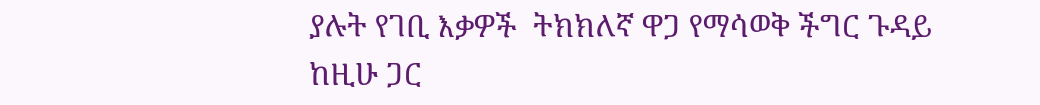ያሉት የገቢ እቃዎች  ትክክለኛ ዋጋ የማሳወቅ ችግር ጉዳይ ከዚሁ ጋር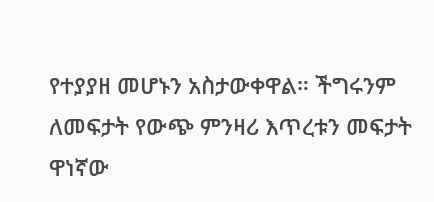የተያያዘ መሆኑን አስታውቀዋል። ችግሩንም ለመፍታት የውጭ ምንዛሪ እጥረቱን መፍታት ዋነኛው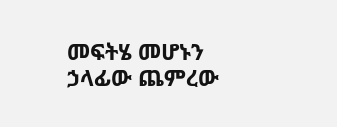መፍትሄ መሆኑን ኃላፊው ጨምረው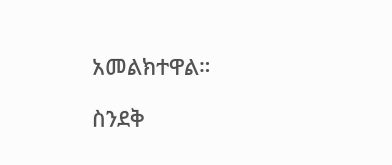አመልክተዋል።

ስንደቅ